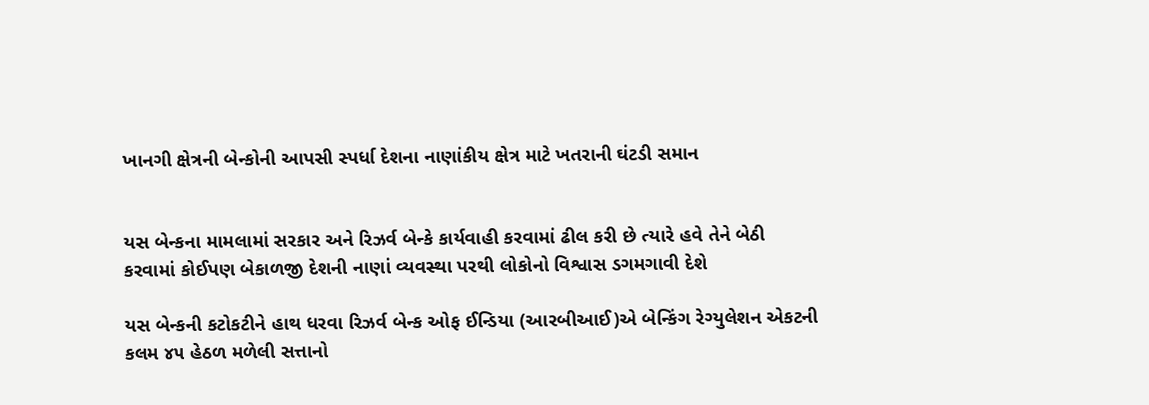ખાનગી ક્ષેત્રની બેન્કોની આપસી સ્પર્ધા દેશના નાણાંકીય ક્ષેત્ર માટે ખતરાની ઘંટડી સમાન


યસ બેન્કના મામલામાં સરકાર અને રિઝર્વ બેન્કે કાર્યવાહી કરવામાં ઢીલ કરી છે ત્યારે હવે તેને બેઠી કરવામાં કોઈપણ બેકાળજી દેશની નાણાં વ્યવસ્થા પરથી લોકોનો વિશ્વાસ ડગમગાવી દેશે

યસ બેન્કની કટોકટીને હાથ ધરવા રિઝર્વ બેન્ક ઓફ ઈન્ડિયા (આરબીઆઈ)એ બેન્કિંગ રેગ્યુલેશન એકટની કલમ ૪૫ હેઠળ મળેલી સત્તાનો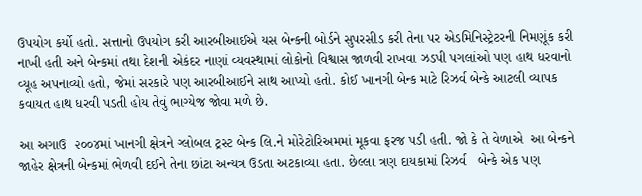ઉપયોગ કર્યો હતો. સત્તાનો ઉપયોગ કરી આરબીઆઈએ યસ બેન્કની બોર્ડને સુપરસીડ કરી તેના પર એડમિનિસ્ટ્રેટરની નિમણૂંક કરી નાખી હતી અને બેન્કમાં તથા દેશની એકંદર નાણાં વ્યવસ્થામાં લોકોનો વિશ્વાસ જાળવી રાખવા ઝડપી પગલાંઓ પણ હાથ ધરવાનો વ્યૂહ અપનાવ્યો હતો, જેમાં સરકારે પણ આરબીઆઈને સાથ આપ્યો હતો. કોઈ ખાનગી બેન્ક માટે રિઝર્વ બેન્કે આટલી વ્યાપક કવાયત હાથ ધરવી પડતી હોય તેવું ભાગ્યેજ જોવા મળે છે.

આ અગાઉ  ૨૦૦૪માં ખાનગી ક્ષેત્રને ગ્લોબલ ટ્રસ્ટ બેન્ક લિ.ને મોરેટોરિઅમમાં મૂકવા ફરજ પડી હતી. જો કે તે વેળાએ  આ બેન્કને જાહેર ક્ષેત્રની બેન્કમાં ભેળવી દઈને તેના છાંટા અન્યત્ર ઉડતા અટકાવ્યા હતા. છેલ્લા ત્રણ દાયકામાં રિઝર્વ   બેન્કે એક પણ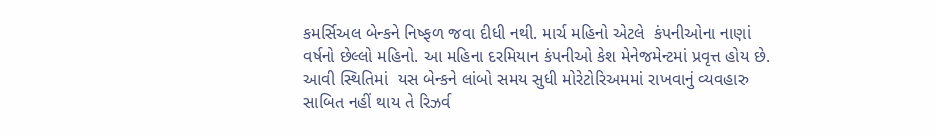કમર્સિઅલ બેન્કને નિષ્ફળ જવા દીધી નથી. માર્ચ મહિનો એટલે  કંપનીઓના નાણાં વર્ષનો છેલ્લો મહિનો. આ મહિના દરમિયાન કંપનીઓ કેશ મેનેજમેન્ટમાં પ્રવૃત્ત હોય છે. આવી સ્થિતિમાં  યસ બેન્કને લાંબો સમય સુધી મોરેટોરિઅમમાં રાખવાનું વ્યવહારુ સાબિત નહીં થાય તે રિઝર્વ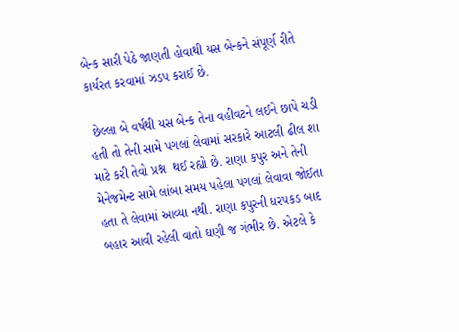બેન્ક સારી પેઠે જાણતી હોવાથી યસ બેન્કને સંપૂર્ણ રીતે કાર્યરત કરવામાં ઝડપ કરાઈ છે.

 છેલ્લા બે વર્ષથી યસ બેન્ક તેના વહીવટને લઈને છાપે ચડી હતી તો તેની સામે પગલાં લેવામાં સરકારે આટલી ઢીલ શા માટે કરી તેવો પ્રશ્ન  થઈ રહ્યો છે. રાણા કપુર અને તેની મેનેજમેન્ટ સામે લાંબા સમય પહેલા પગલાં લેવાવા જોઈતા હતા તે લેવામાં આવ્યા નથી. રાણા કપુરની ધરપકડ બાદ બહાર આવી રહેલી વાતો ઘણી જ ગંભીર છે. એટલે કે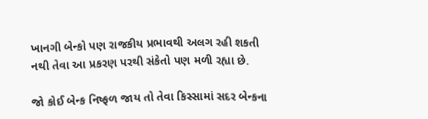ખાનગી બેન્કો પણ રાજકીય પ્રભાવથી અલગ રહી શકતી નથી તેવા આ પ્રકરણ પરથી સંકેતો પણ મળી રહ્યા છે.

જો કોઈ બેન્ક નિષ્ફળ જાય તો તેવા કિસ્સામાં સદર બેન્કના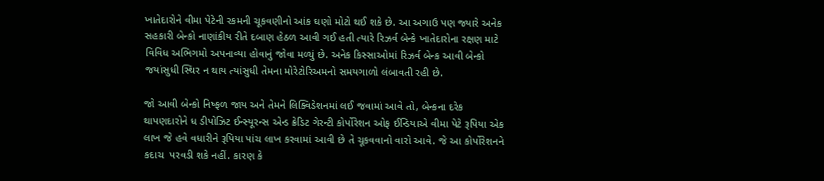ખાતેદારોને વીમા પેટેની રકમની ચૂકવણીનો આંક ઘણો મોટો થઈ શકે છે. આ અગાઉ પણ જ્યારે અનેક સહકારી બેન્કો નાણાંકીય રીતે દબાણ હેઠળ આવી ગઈ હતી ત્યારે રિઝર્વ બેન્કે ખાતેદારોના રક્ષણ માટે વિવિધ અભિગમો અપનાવ્યા હોવાનું જોવા મળ્યું છે. અનેક કિસ્સાઓમાં રિઝર્વ બેન્ક આવી બેન્કો જયાંસુધી સ્થિર ન થાય ત્યાંસુધી તેમના મોરેટોરિઅમનો સમયગાળો લંબાવતી રહી છે.

જો આવી બેન્કો નિષ્ફળ જાય અને તેમને લિક્વિડેશનમાં લઈ જવામાં આવે તો, બેન્કના દરેક થાપણદારોને ધ ડીપોઝિટ ઈન્સ્યૂરન્સ એન્ડ ક્રેડિટ ગેરન્ટી કોર્પોરેશન ઓફ ઈન્ડિયાએ વીમા પેટે રૂપિયા એક લાખ જે હવે વધારીને રૂપિયા પાંચ લાખ કરવામાં આવી છે તે ચૂકવવાનો વારો આવે. જે આ કોર્પોરેશનને કદાચ  પરવડી શકે નહીં. કારણ કે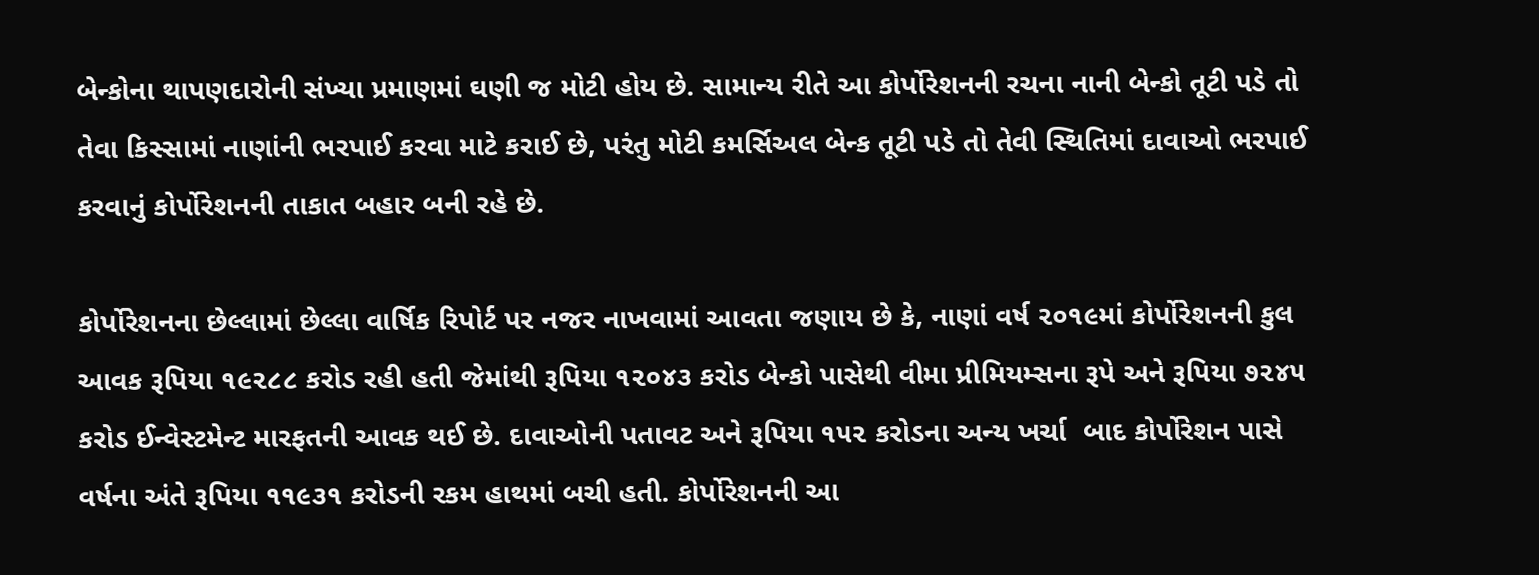બેન્કોના થાપણદારોની સંખ્યા પ્રમાણમાં ઘણી જ મોટી હોય છે. સામાન્ય રીતે આ કોર્પોરેશનની રચના નાની બેન્કો તૂટી પડે તો તેવા કિસ્સામાં નાણાંની ભરપાઈ કરવા માટે કરાઈ છે, પરંતુ મોટી કમર્સિઅલ બેન્ક તૂટી પડે તો તેવી સ્થિતિમાં દાવાઓ ભરપાઈ કરવાનું કોર્પોરેશનની તાકાત બહાર બની રહે છે.

કોર્પોરેશનના છેલ્લામાં છેલ્લા વાર્ષિક રિપોર્ટ પર નજર નાખવામાં આવતા જણાય છે કે, નાણાં વર્ષ ૨૦૧૯માં કોર્પોરેશનની કુલ આવક રૂપિયા ૧૯૨૮૮ કરોડ રહી હતી જેમાંથી રૂપિયા ૧૨૦૪૩ કરોડ બેન્કો પાસેથી વીમા પ્રીમિયમ્સના રૂપે અને રૂપિયા ૭૨૪૫ કરોડ ઈન્વેસ્ટમેન્ટ મારફતની આવક થઈ છે. દાવાઓની પતાવટ અને રૂપિયા ૧૫૨ કરોડના અન્ય ખર્ચા  બાદ કોર્પોરેશન પાસે  વર્ષના અંતે રૂપિયા ૧૧૯૩૧ કરોડની રકમ હાથમાં બચી હતી. કોર્પોરેશનની આ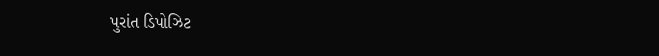પુરાંત ડિપોઝિટ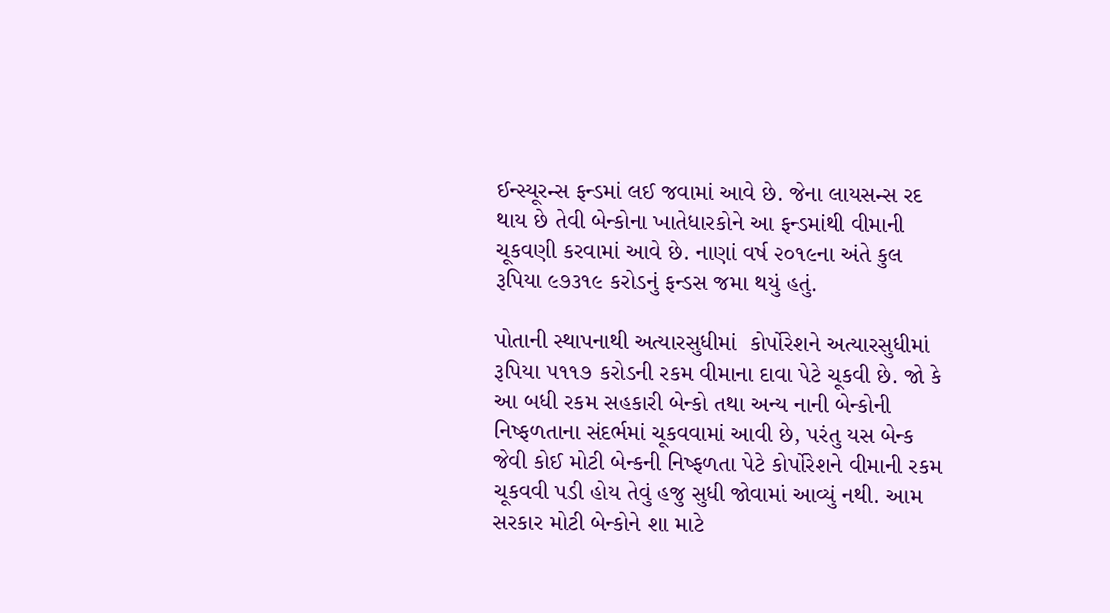ઈન્સ્યૂરન્સ ફન્ડમાં લઈ જવામાં આવે છે. જેના લાયસન્સ રદ થાય છે તેવી બેન્કોના ખાતેધારકોને આ ફન્ડમાંથી વીમાની ચૂકવણી કરવામાં આવે છે. નાણાં વર્ષ ૨૦૧૯ના અંતે કુલ રૂપિયા ૯૭૩૧૯ કરોડનું ફન્ડસ જમા થયું હતું.

પોતાની સ્થાપનાથી અત્યારસુધીમાં  કોર્પોરેશને અત્યારસુધીમાં રૂપિયા ૫૧૧૭ કરોડની રકમ વીમાના દાવા પેટે ચૂકવી છે. જો કે આ બધી રકમ સહકારી બેન્કો તથા અન્ય નાની બેન્કોની નિષ્ફળતાના સંદર્ભમાં ચૂકવવામાં આવી છે, પરંતુ યસ બેન્ક જેવી કોઈ મોટી બેન્કની નિષ્ફળતા પેટે કોર્પોરેશને વીમાની રકમ ચૂકવવી પડી હોય તેવું હજુ સુધી જોવામાં આવ્યું નથી. આમ સરકાર મોટી બેન્કોને શા માટે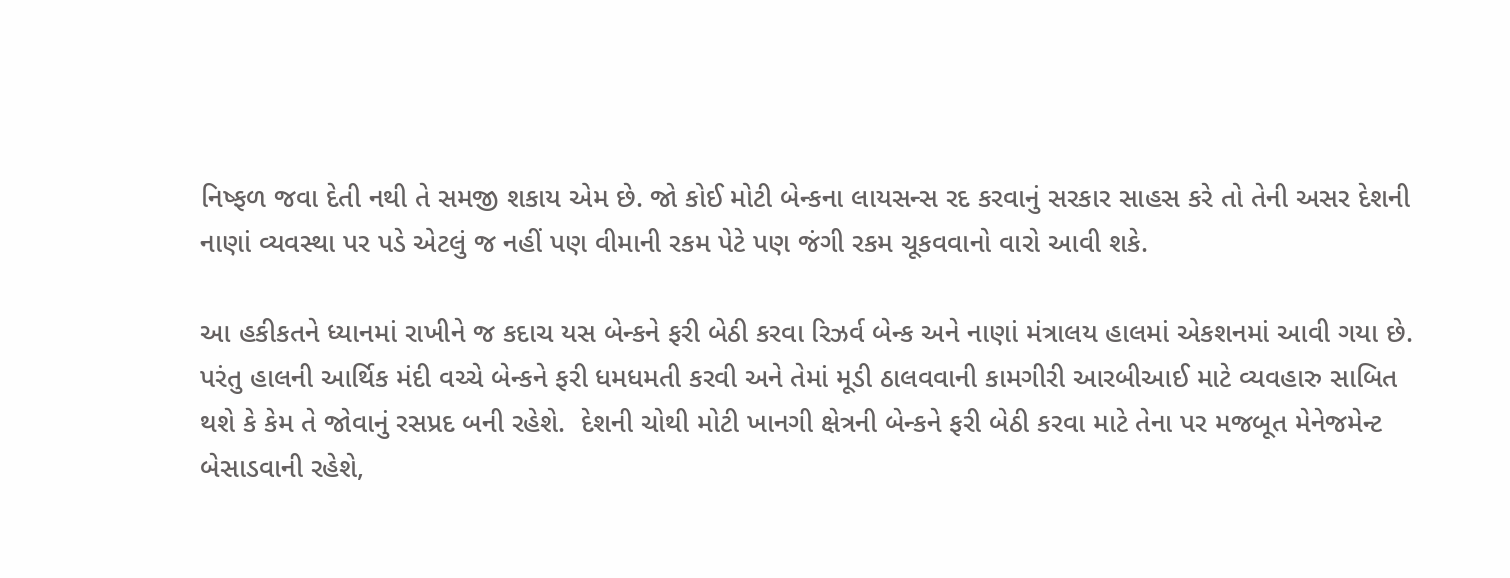નિષ્ફળ જવા દેતી નથી તે સમજી શકાય એમ છે. જો કોઈ મોટી બેન્કના લાયસન્સ રદ કરવાનું સરકાર સાહસ કરે તો તેની અસર દેશની નાણાં વ્યવસ્થા પર પડે એટલું જ નહીં પણ વીમાની રકમ પેટે પણ જંગી રકમ ચૂકવવાનો વારો આવી શકે.

આ હકીકતને ધ્યાનમાં રાખીને જ કદાચ યસ બેન્કને ફરી બેઠી કરવા રિઝર્વ બેન્ક અને નાણાં મંત્રાલય હાલમાં એકશનમાં આવી ગયા છે. પરંતુ હાલની આર્થિક મંદી વચ્ચે બેન્કને ફરી ધમધમતી કરવી અને તેમાં મૂડી ઠાલવવાની કામગીરી આરબીઆઈ માટે વ્યવહારુ સાબિત  થશે કે કેમ તે જોવાનું રસપ્રદ બની રહેશે.  દેશની ચોથી મોટી ખાનગી ક્ષેત્રની બેન્કને ફરી બેઠી કરવા માટે તેના પર મજબૂત મેનેજમેન્ટ બેસાડવાની રહેશે,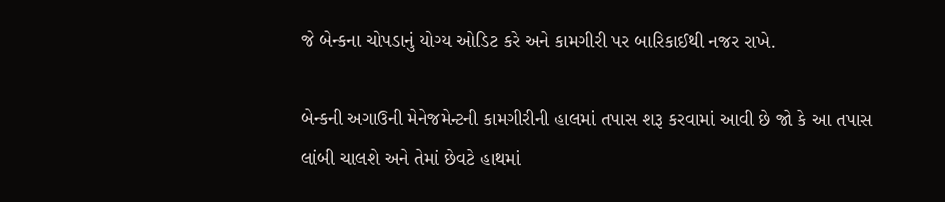જે બેન્કના ચોપડાનું યોગ્ય ઓડિટ કરે અને કામગીરી પર બારિકાઈથી નજર રાખે.

બેન્કની અગાઉની મેનેજમેન્ટની કામગીરીની હાલમાં તપાસ શરૂ કરવામાં આવી છે જો કે આ તપાસ લાંબી ચાલશે અને તેમાં છેવટે હાથમાં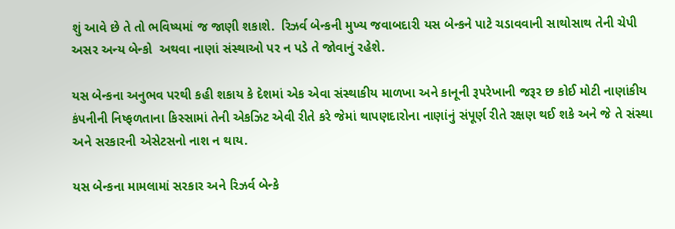શું આવે છે તે તો ભવિષ્યમાં જ જાણી શકાશે.  રિઝર્વ બેન્કની મુખ્ય જવાબદારી યસ બેન્કને પાટે ચડાવવાની સાથોસાથ તેની ચેપી અસર અન્ય બેન્કો  અથવા નાણાં સંસ્થાઓ પર ન પડે તે જોવાનું રહેશે.

યસ બેન્કના અનુભવ પરથી કહી શકાય કે દેશમાં એક એવા સંસ્થાકીય માળખા અને કાનૂની રૂપરેખાની જરૂર છ કોઈ મોટી નાણાંકીય કંપનીની નિષ્ફળતાના કિસ્સામાં તેની એકઝિટ એવી રીતે કરે જેમાં થાપણદારોના નાણાંનું સંપૂર્ણ રીતે રક્ષણ થઈ શકે અને જે તે સંસ્થા અને સરકારની એસેટસનો નાશ ન થાય.

યસ બેન્કના મામલામાં સરકાર અને રિઝર્વ બેન્કે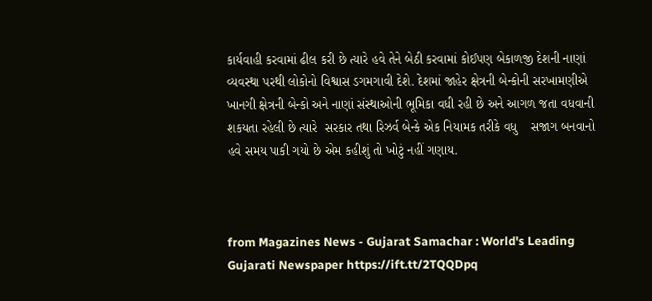કાર્યવાહી કરવામાં ઢીલ કરી છે ત્યારે હવે તેને બેઠી કરવામાં કોઈપણ બેકાળજી દેશની નાણાં વ્યવસ્થા પરથી લોકોનો વિશ્વાસ ડગમગાવી દેશે. દેશમાં જાહેર ક્ષેત્રની બેન્કોની સરખામણીએ ખાનગી ક્ષેત્રની બેન્કો અને નાણાં સંસ્થાઓની ભૂમિકા વધી રહી છે અને આગળ જતા વધવાની શકયતા રહેલી છે ત્યારે  સરકાર તથા રિઝર્વ બેન્કે એક નિયામક તરીકે વધુ    સજાગ બનવાનો હવે સમય પાકી ગયો છે એમ કહીશું તો ખોટું નહીં ગણાય.



from Magazines News - Gujarat Samachar : World's Leading Gujarati Newspaper https://ift.tt/2TQQDpq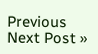Previous
Next Post »